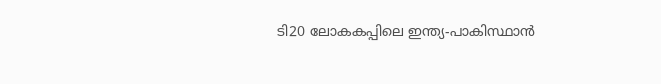ടി20 ലോകകപ്പിലെ ഇന്ത്യ-പാകിസ്ഥാൻ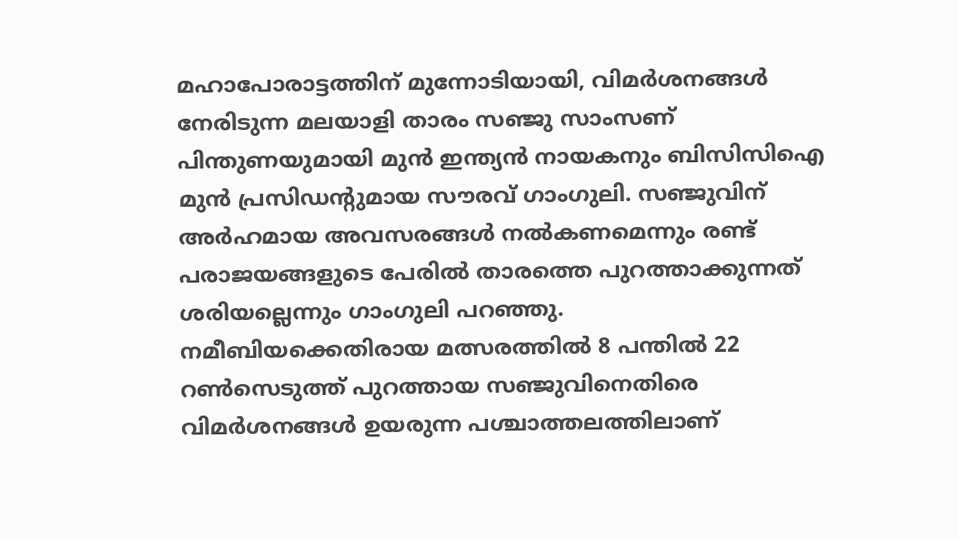മഹാപോരാട്ടത്തിന് മുന്നോടിയായി, വിമർശനങ്ങൾ നേരിടുന്ന മലയാളി താരം സഞ്ജു സാംസണ് പിന്തുണയുമായി മുൻ ഇന്ത്യൻ നായകനും ബിസിസിഐ മുൻ പ്രസിഡന്റുമായ സൗരവ് ഗാംഗുലി. സഞ്ജുവിന് അർഹമായ അവസരങ്ങൾ നൽകണമെന്നും രണ്ട് പരാജയങ്ങളുടെ പേരിൽ താരത്തെ പുറത്താക്കുന്നത് ശരിയല്ലെന്നും ഗാംഗുലി പറഞ്ഞു.
നമീബിയക്കെതിരായ മത്സരത്തിൽ 8 പന്തിൽ 22 റൺസെടുത്ത് പുറത്തായ സഞ്ജുവിനെതിരെ വിമർശനങ്ങൾ ഉയരുന്ന പശ്ചാത്തലത്തിലാണ്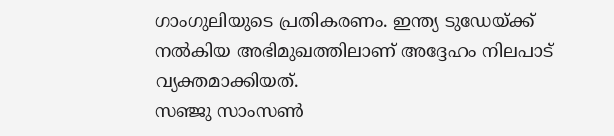ഗാംഗുലിയുടെ പ്രതികരണം. ഇന്ത്യ ടുഡേയ്ക്ക് നൽകിയ അഭിമുഖത്തിലാണ് അദ്ദേഹം നിലപാട് വ്യക്തമാക്കിയത്.
സഞ്ജു സാംസൺ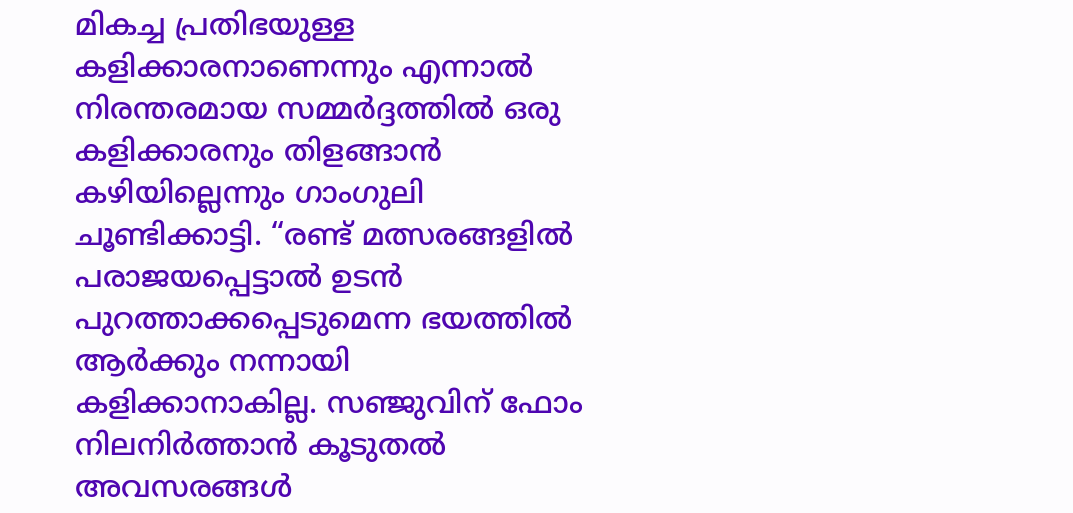മികച്ച പ്രതിഭയുള്ള കളിക്കാരനാണെന്നും എന്നാൽ നിരന്തരമായ സമ്മർദ്ദത്തിൽ ഒരു കളിക്കാരനും തിളങ്ങാൻ കഴിയില്ലെന്നും ഗാംഗുലി ചൂണ്ടിക്കാട്ടി. “രണ്ട് മത്സരങ്ങളിൽ പരാജയപ്പെട്ടാൽ ഉടൻ പുറത്താക്കപ്പെടുമെന്ന ഭയത്തിൽ ആർക്കും നന്നായി കളിക്കാനാകില്ല. സഞ്ജുവിന് ഫോം നിലനിർത്താൻ കൂടുതൽ അവസരങ്ങൾ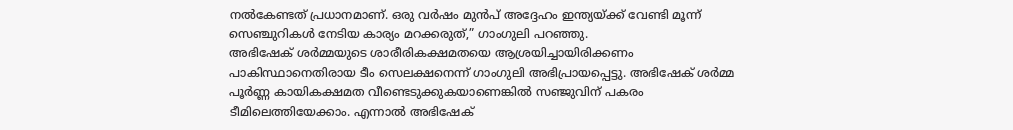നൽകേണ്ടത് പ്രധാനമാണ്. ഒരു വർഷം മുൻപ് അദ്ദേഹം ഇന്ത്യയ്ക്ക് വേണ്ടി മൂന്ന് സെഞ്ചുറികൾ നേടിയ കാര്യം മറക്കരുത്,” ഗാംഗുലി പറഞ്ഞു.
അഭിഷേക് ശർമ്മയുടെ ശാരീരികക്ഷമതയെ ആശ്രയിച്ചായിരിക്കണം പാകിസ്ഥാനെതിരായ ടീം സെലക്ഷനെന്ന് ഗാംഗുലി അഭിപ്രായപ്പെട്ടു. അഭിഷേക് ശർമ്മ പൂർണ്ണ കായികക്ഷമത വീണ്ടെടുക്കുകയാണെങ്കിൽ സഞ്ജുവിന് പകരം ടീമിലെത്തിയേക്കാം. എന്നാൽ അഭിഷേക്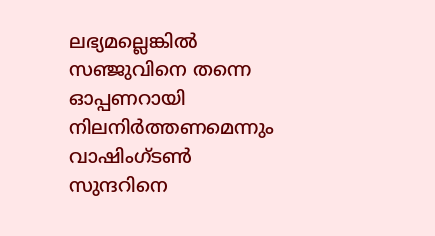ലഭ്യമല്ലെങ്കിൽ സഞ്ജുവിനെ തന്നെ ഓപ്പണറായി നിലനിർത്തണമെന്നും വാഷിംഗ്ടൺ സുന്ദറിനെ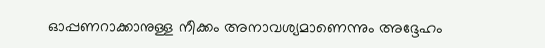ഓപ്പണറാക്കാനുള്ള നീക്കം അനാവശ്യമാണെന്നും അദ്ദേഹം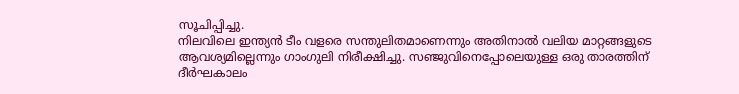സൂചിപ്പിച്ചു.
നിലവിലെ ഇന്ത്യൻ ടീം വളരെ സന്തുലിതമാണെന്നും അതിനാൽ വലിയ മാറ്റങ്ങളുടെ ആവശ്യമില്ലെന്നും ഗാംഗുലി നിരീക്ഷിച്ചു. സഞ്ജുവിനെപ്പോലെയുള്ള ഒരു താരത്തിന് ദീർഘകാലം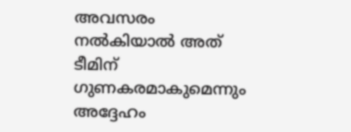അവസരം നൽകിയാൽ അത് ടീമിന് ഗുണകരമാകുമെന്നും അദ്ദേഹം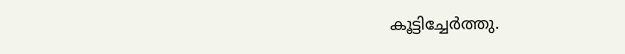കൂട്ടിച്ചേർത്തു.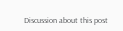Discussion about this post